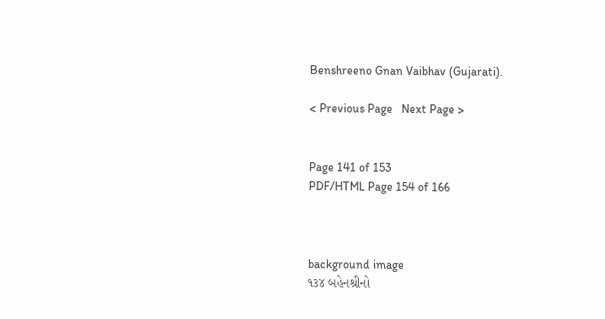Benshreeno Gnan Vaibhav (Gujarati).

< Previous Page   Next Page >


Page 141 of 153
PDF/HTML Page 154 of 166



background image
૧૩૪ બહેનશ્રીનો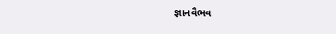જ્ઞાનવૈભવ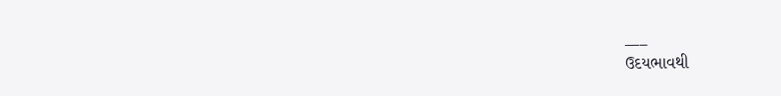___
ઉદયભાવથી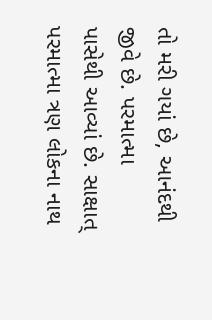તો મરી ગયાં છે, આનંદથી જીવે છે. પરમાત્મા
પાસેથી આવ્યાં છે. સાક્ષાત્ પરમાત્મા ત્રણ લોકના નાથ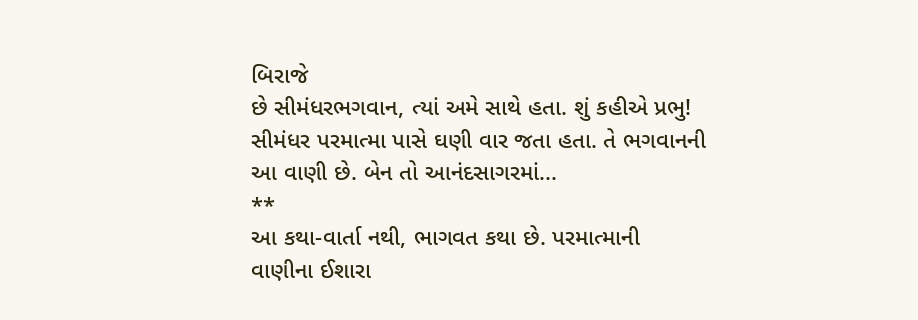બિરાજે
છે સીમંધરભગવાન, ત્યાં અમે સાથે હતા. શું કહીએ પ્રભુ!
સીમંધર પરમાત્મા પાસે ઘણી વાર જતા હતા. તે ભગવાનની
આ વાણી છે. બેન તો આનંદસાગરમાં...
**
આ કથા-વાર્તા નથી, ભાગવત કથા છે. પરમાત્માની
વાણીના ઈશારા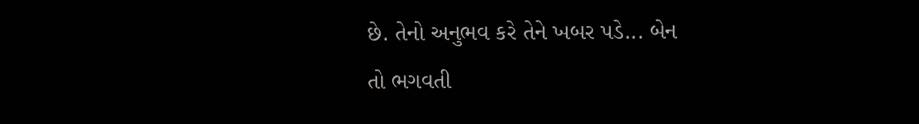છે. તેનો અનુભવ કરે તેને ખબર પડે... બેન
તો ભગવતી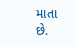માતા છે.